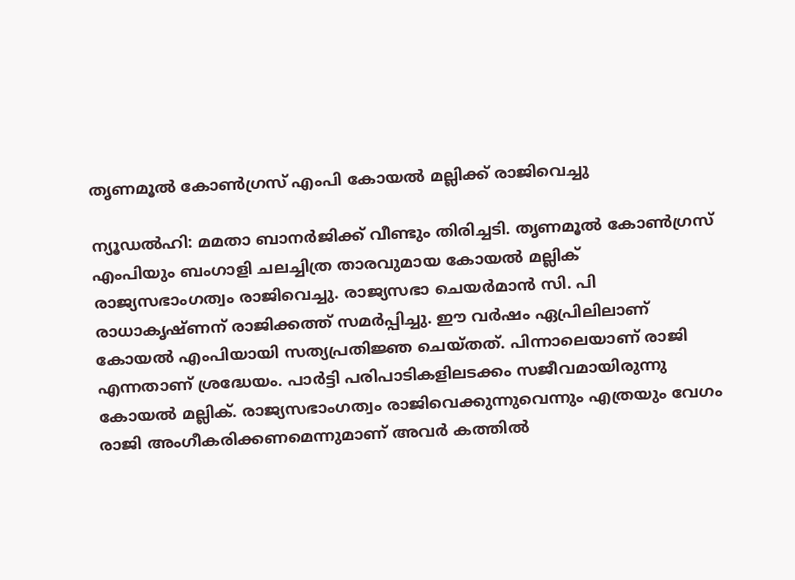തൃണമൂൽ കോൺഗ്രസ് എംപി കോയൽ മല്ലിക്ക് രാജിവെച്ചു

ന്യൂഡല്‍ഹി: മമതാ ബാനര്‍ജിക്ക് വീണ്ടും തിരിച്ചടി. തൃണമൂല്‍ കോണ്‍ഗ്രസ് എംപിയും ബംഗാളി ചലച്ചിത്ര താരവുമായ കോയല്‍ മല്ലിക് രാജ്യസഭാംഗത്വം രാജിവെച്ചു. രാജ്യസഭാ ചെയര്‍മാന്‍ സി. പി രാധാകൃഷ്ണന് രാജിക്കത്ത് സമര്‍പ്പിച്ചു. ഈ വര്‍ഷം ഏപ്രിലിലാണ് കോയല്‍ എംപിയായി സത്യപ്രതിജ്ഞ ചെയ്തത്. പിന്നാലെയാണ് രാജി എന്നതാണ് ശ്രദ്ധേയം. പാര്‍ട്ടി പരിപാടികളിലടക്കം സജീവമായിരുന്നു കോയല്‍ മല്ലിക്. രാജ്യസഭാംഗത്വം രാജിവെക്കുന്നുവെന്നും എത്രയും വേഗം രാജി അംഗീകരിക്കണമെന്നുമാണ് അവര്‍ കത്തില്‍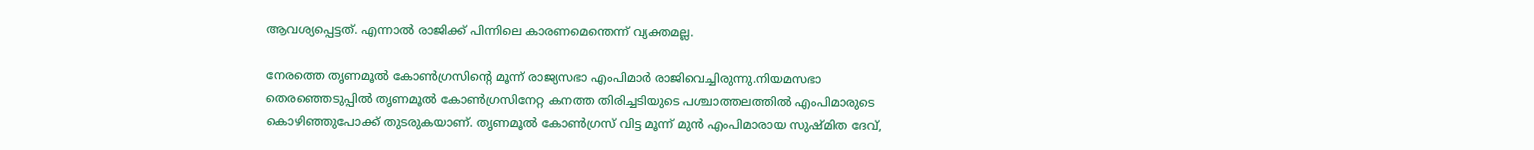ആവശ്യപ്പെട്ടത്. എന്നാല്‍ രാജിക്ക് പിന്നിലെ കാരണമെന്തെന്ന് വ്യക്തമല്ല.

നേരത്തെ തൃണമൂൽ കോൺഗ്രസിൻ്റെ മൂന്ന് രാജ്യസഭാ എംപിമാര്‍ രാജിവെച്ചിരുന്നു.നിയമസഭാ തെരഞ്ഞെടുപ്പില്‍ തൃണമൂല്‍ കോണ്‍ഗ്രസിനേറ്റ കനത്ത തിരിച്ചടിയുടെ പശ്ചാത്തലത്തിൽ എംപിമാരുടെ കൊഴിഞ്ഞുപോക്ക് തുടരുകയാണ്. തൃണമൂല്‍ കോണ്‍ഗ്രസ് വിട്ട മൂന്ന് മുന്‍ എംപിമാരായ സുഷ്മിത ദേവ്,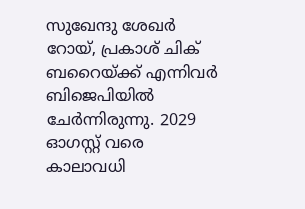സുഖേന്ദു ശേഖര്‍ റോയ്, പ്രകാശ് ചിക് ബറൈയ്ക്ക് എന്നിവർ ബിജെപിയിൽ ചേർന്നിരുന്നു. 2029 ഓഗസ്റ്റ് വരെ കാലാവധി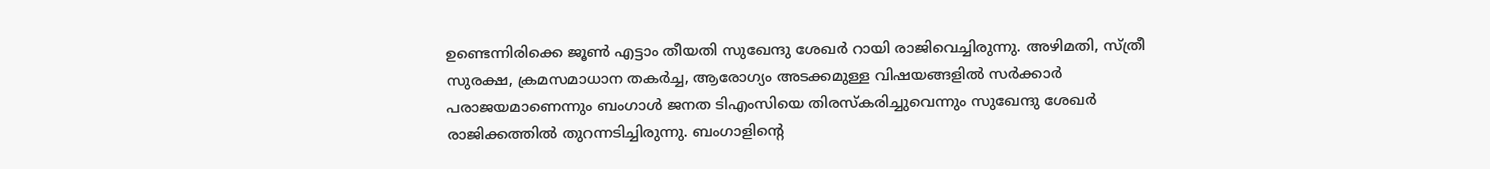ഉണ്ടെന്നിരിക്കെ ജൂണ്‍ എട്ടാം തീയതി സുഖേന്ദു ശേഖര്‍ റായി രാജിവെച്ചിരുന്നു. അഴിമതി, സ്ത്രീ സുരക്ഷ, ക്രമസമാധാന തകര്‍ച്ച, ആരോഗ്യം അടക്കമുള്ള വിഷയങ്ങളില്‍ സര്‍ക്കാര്‍ പരാജയമാണെന്നും ബംഗാള്‍ ജനത ടിഎംസിയെ തിരസ്‌കരിച്ചുവെന്നും സുഖേന്ദു ശേഖര്‍ രാജിക്കത്തില്‍ തുറന്നടിച്ചിരുന്നു. ബംഗാളിന്റെ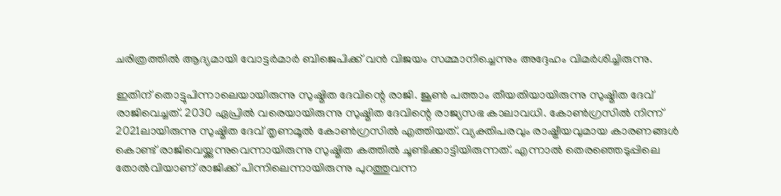ചരിത്രത്തില്‍ ആദ്യമായി വോട്ടര്‍മാര്‍ ബിജെപിക്ക് വന്‍ വിജയം സമ്മാനിച്ചെന്നും അദ്ദേഹം വിമര്‍ശിച്ചിരുന്നു.

ഇതിന് തൊട്ടുപിന്നാലെയായിരുന്നു സുഷ്മിത ദേവിന്റെ രാജി. ജൂണ്‍ പത്താം തീയതിയായിരുന്നു സുഷ്മിത ദേവ് രാജിവെച്ചത്. 2030 ഏപ്രില്‍ വരെയായിരുന്നു സുഷ്മിത ദേവിന്റെ രാജ്യസഭ കാലാവധി. കോണ്‍ഗ്രസില്‍ നിന്ന് 2021ലായിരുന്നു സുഷ്മിത ദേവ് തൃണമൂല്‍ കോണ്‍ഗ്രസില്‍ എത്തിയത്. വ്യക്തിപരവും രാഷ്ട്രീയവുമായ കാരണങ്ങള്‍ കൊണ്ട് രാജിവെയ്ക്കുന്നുവെന്നായിരുന്നു സുഷ്മിത കത്തില്‍ ചൂണ്ടിക്കാട്ടിയിരുന്നത്. എന്നാല്‍ തെരഞ്ഞെടുപ്പിലെ തോല്‍വിയാണ് രാജിക്ക് പിന്നിലെന്നായിരുന്നു പുറത്തുവന്ന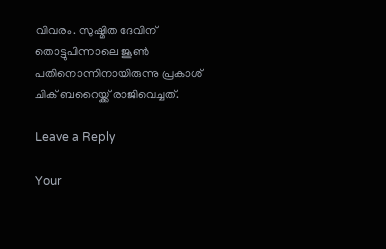വിവരം. സുഷ്മിത ദേവിന് തൊട്ടുപിന്നാലെ ജൂണ്‍ പതിനൊന്നിനായിരുന്നു പ്രകാശ് ചിക് ബറൈയ്ക്ക് രാജിവെച്ചത്.

Leave a Reply

Your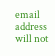email address will not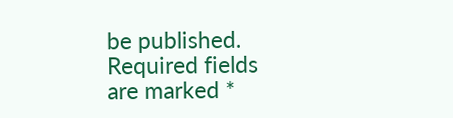be published. Required fields are marked *